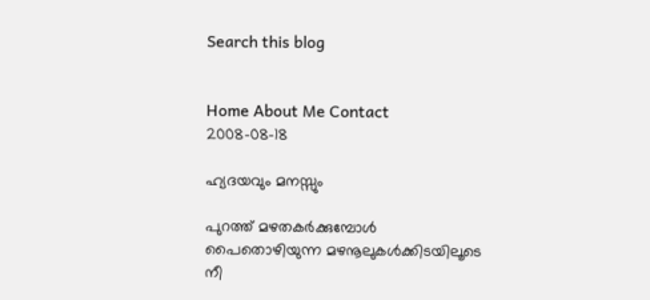Search this blog


Home About Me Contact
2008-08-18

ഹ്യദയവും മനസ്സും

പുറത്ത് മഴതകര്‍ക്കുമ്പോള്‍
പൈതൊഴിയുന്ന മഴനൂലുകള്‍ക്കിടയിലൂടെ
നീ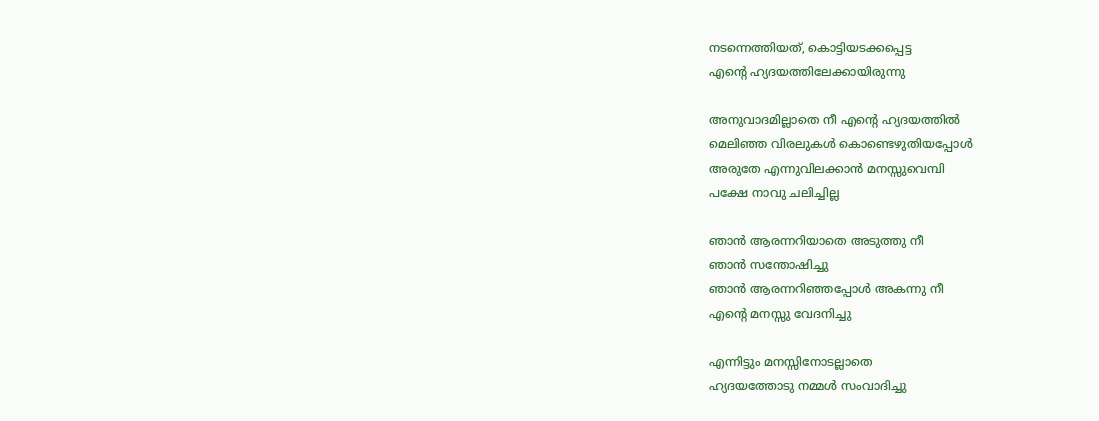നടന്നെത്തിയത്, കൊട്ടിയടക്കപ്പെട്ട
എന്‍റെ ഹ്യദയത്തിലേക്കായിരുന്നു

അനുവാദമില്ലാതെ നീ എന്‍റെ ഹ്യദയത്തില്‍
മെലിഞ്ഞ വിരലുകള്‍ കൊണ്ടെഴുതിയപ്പോള്‍
അരുതേ എന്നുവിലക്കാന്‍ മനസ്സുവെമ്പി
പക്ഷേ നാവു ചലിച്ചില്ല

ഞാന്‍ ആരന്നറിയാതെ അടുത്തു നീ
ഞാന്‍ സന്തോഷിച്ചു
ഞാന്‍ ആരന്നറിഞ്ഞപ്പോള്‍ അകന്നു നീ
എന്‍റെ മനസ്സു വേദനിച്ചു

എന്നിട്ടും മനസ്സിനോടല്ലാതെ
ഹ്യദയത്തോടു നമ്മള്‍ സംവാദിച്ചു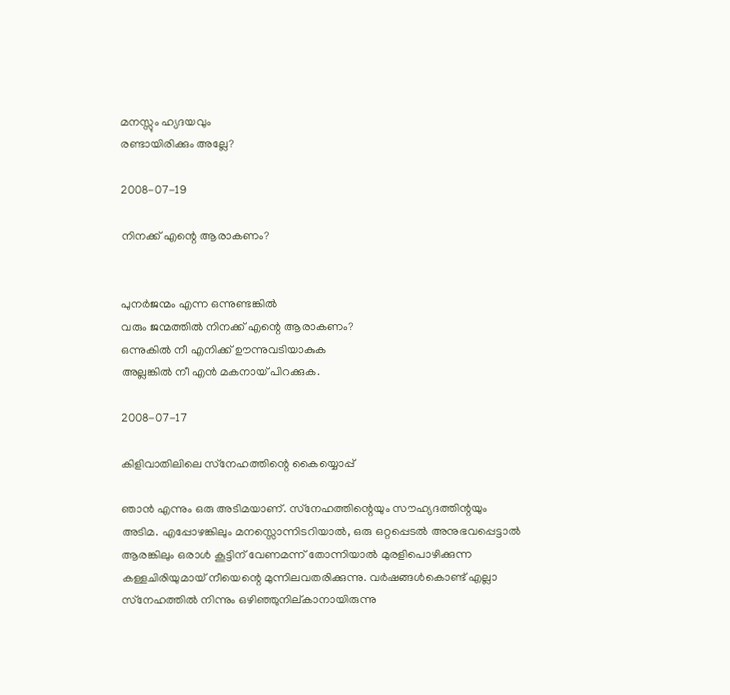മനസ്സും ഹ്യദയവും
രണ്ടായിരിക്കും അല്ലേ?

2008-07-19

നിനക്ക് എന്റെ ആരാകണം?


പുനര്‍ജന്മം എന്ന ഒന്നുണ്ടങ്കില്‍
വരും ജന്മത്തില്‍ നിനക്ക് എന്റെ ആരാകണം?
ഒന്നുകില്‍ നീ എനിക്ക് ഊന്നുവടിയാകുക
അല്ലങ്കില്‍ നീ എന്‍ മകനായ് പിറക്കുക.

2008-07-17

കിളിവാതിലിലെ സ്‌നേഹത്തിന്റെ കൈയ്യൊപ്പ്

ഞാന്‍ എന്നും ഒരു അടിമയാണ്. സ്‌നേഹത്തിന്റെയും സൗഹ്യദത്തിന്റയും അടിമ. എപ്പോഴങ്കിലും മനസ്സൊന്നിടറിയാല്‍, ഒരു ഒറ്റപ്പെടല്‍ അനുഭവപ്പെട്ടാല്‍ ആരങ്കിലും ഒരാള്‍ കൂട്ടിന് വേണമന്ന് തോന്നിയാല്‍ മുരളിപൊഴിക്കുന്ന കള്ളചിരിയുമായ് നീയെന്റെ മുന്നിലവതരിക്കുന്നു. വര്‍ഷങ്ങള്‍കൊണ്ട് എല്ലാ സ്‌നേഹത്തില്‍ നിന്നും ഒഴിഞ്ഞുനില്‌കാനായിരുന്നു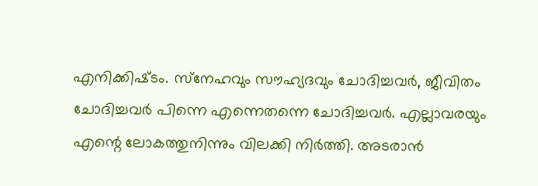എനിക്കിഷ്‌ടം. സ്‌നേഹവും സൗഹ്യദവും ചോദിച്ചവര്‍, ജീവിതം ചോദിച്ചവര്‍ പിന്നെ എന്നെതന്നെ ചോദിച്ചവര്‍. എല്ലാവരയും എന്റെ ലോകത്തുനിന്നും വിലക്കി നിര്‍ത്തി. അടരാന്‍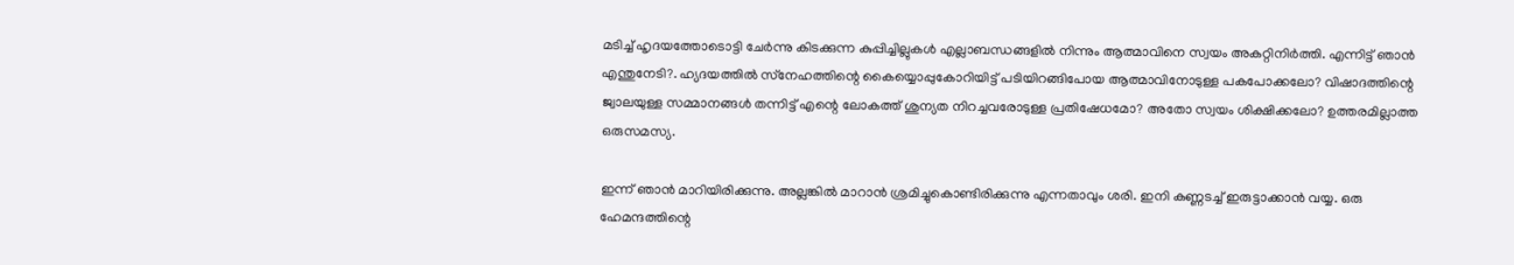മടിച്ച്‌ ഹൃദയത്തോടൊട്ടി ചേര്‍ന്നു കിടക്കുന്ന കുപ്പിച്ചില്ലുകള്‍ എല്ലാബന്ധങ്ങളില്‍ നിന്നും ആത്മാവിനെ സ്വയം അകറ്റിനിര്‍ത്തി. എന്നിട്ട് ഞാന്‍ എന്തുനേടി?. ഹ്യദയത്തില്‍ സ്‌നേഹത്തിന്റെ കൈയ്യൊപ്പുകോറിയിട്ട് പടിയിറങ്ങിപോയ ആത്മാവിനോടുള്ള പകപോക്കലോ? വിഷാദത്തിന്റെ ജ്വാലയുള്ള സമ്മാനങ്ങള്‍ തന്നിട്ട് എന്റെ ലോകത്ത് ശുന്യത നിറച്ചവരോടുള്ള പ്രതിഷേധമോ? അതോ സ്വയം ശിക്ഷിക്കലോ? ഉത്തരമില്ലാത്ത ഒരുസമസ്യ.

ഇന്ന് ഞാന്‍ മാറിയിരിക്കുന്നു. അല്ലങ്കില്‍ മാറാന്‍ ശ്രമിച്ചുകൊണ്ടിരിക്കുന്നു എന്നതാവും ശരി. ഇനി കണ്ണടച്ച് ഇരുട്ടാക്കാന്‍ വയ്യ. ഒരു ഹേമന്ദത്തിന്റെ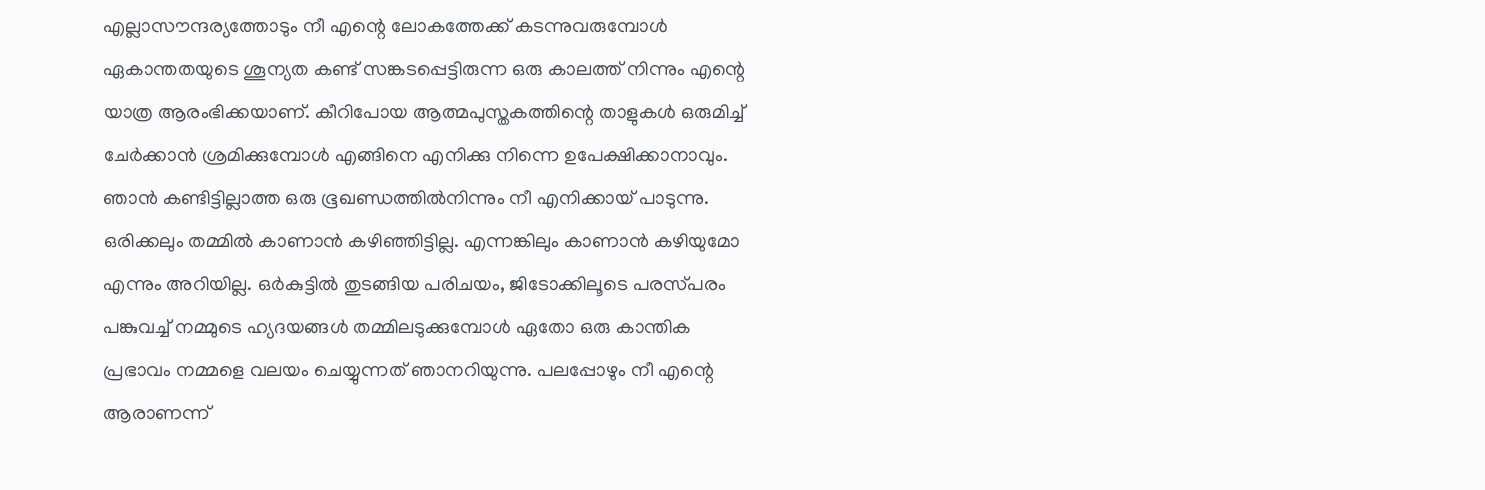എല്ലാസൗന്ദര്യത്തോടും നീ എന്റെ ലോകത്തേക്ക് കടന്നുവരുമ്പോള്‍ ഏകാന്തതയുടെ ശൂന്യത കണ്ട്‌ സങ്കടപ്പെട്ടിരുന്ന ഒരു കാലത്ത്‌ നിന്നും എന്റെ യാത്ര ആരംഭിക്കയാണ്. കീറിപോയ ആത്മപുസ്തകത്തിന്റെ താളുകള്‍ ഒരുമിച്ച്‌ ചേര്‍ക്കാന്‍ ശ്രമിക്കു‌മ്പോള്‍ എങ്ങിനെ എനിക്കു നിന്നെ ഉപേക്ഷിക്കാനാവും. ഞാന്‍ കണ്ടിട്ടില്ലാത്ത ഒരു ഭൂഖണ്ഡത്തില്‍നിന്നും നീ എനിക്കായ് പാടുന്നു. ഒരിക്കലും തമ്മില്‍ കാണാന്‍ കഴിഞ്ഞിട്ടില്ല. എന്നങ്കിലും കാണാന്‍ കഴിയുമോ എന്നും അറിയില്ല. ഒര്‍കുട്ടില്‍ തുടങ്ങിയ പരിചയം, ജിടോക്കിലൂടെ പരസ്‌പരം പങ്കുവച്ച് നമ്മുടെ ഹ്യദയങ്ങള്‍ തമ്മിലടുക്കുമ്പോള്‍ ഏതോ ഒരു കാന്തിക പ്രഭാവം നമ്മളെ വലയം ചെയ്യുന്നത് ഞാനറിയുന്നു. പലപ്പോഴും നീ എന്റെ ആരാണന്ന്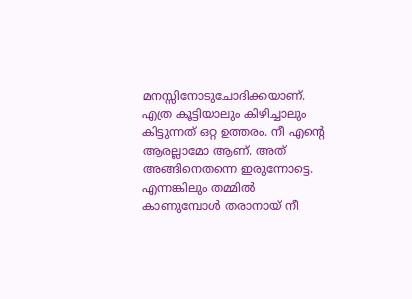മനസ്സിനോടുചോദിക്കയാണ്. എത്ര കൂട്ടിയാലും കിഴിച്ചാലും കിട്ടുന്നത് ഒറ്റ ഉത്തരം. നീ എന്റെ ആരല്ലാമോ ആണ്. അത് അങ്ങിനെതന്നെ ഇരുന്നോട്ടെ. എന്നങ്കിലും തമ്മില്‍ കാണു‌മ്പോള്‍ തരാനായ് നീ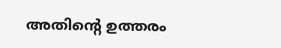അതിന്റെ ഉത്തരം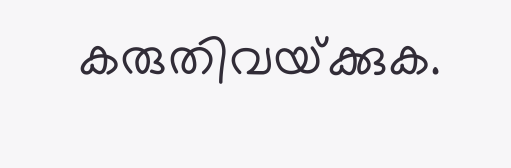കരുതിവയ്‌ക്കുക.